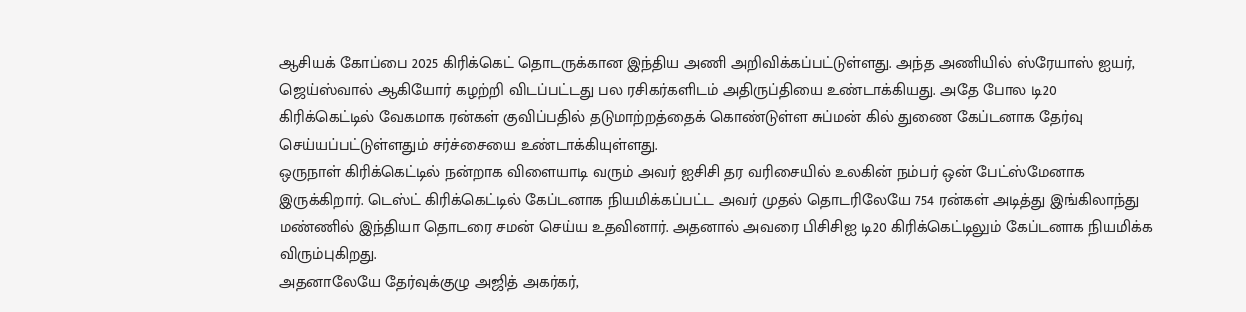ஆசியக் கோப்பை 2025 கிரிக்கெட் தொடருக்கான இந்திய அணி அறிவிக்கப்பட்டுள்ளது. அந்த அணியில் ஸ்ரேயாஸ் ஐயர், ஜெய்ஸ்வால் ஆகியோர் கழற்றி விடப்பட்டது பல ரசிகர்களிடம் அதிருப்தியை உண்டாக்கியது. அதே போல டி20 கிரிக்கெட்டில் வேகமாக ரன்கள் குவிப்பதில் தடுமாற்றத்தைக் கொண்டுள்ள சுப்மன் கில் துணை கேப்டனாக தேர்வு செய்யப்பட்டுள்ளதும் சர்ச்சையை உண்டாக்கியுள்ளது.
ஒருநாள் கிரிக்கெட்டில் நன்றாக விளையாடி வரும் அவர் ஐசிசி தர வரிசையில் உலகின் நம்பர் ஒன் பேட்ஸ்மேனாக இருக்கிறார். டெஸ்ட் கிரிக்கெட்டில் கேப்டனாக நியமிக்கப்பட்ட அவர் முதல் தொடரிலேயே 754 ரன்கள் அடித்து இங்கிலாந்து மண்ணில் இந்தியா தொடரை சமன் செய்ய உதவினார். அதனால் அவரை பிசிசிஐ டி20 கிரிக்கெட்டிலும் கேப்டனாக நியமிக்க விரும்புகிறது.
அதனாலேயே தேர்வுக்குழு அஜித் அகர்கர்,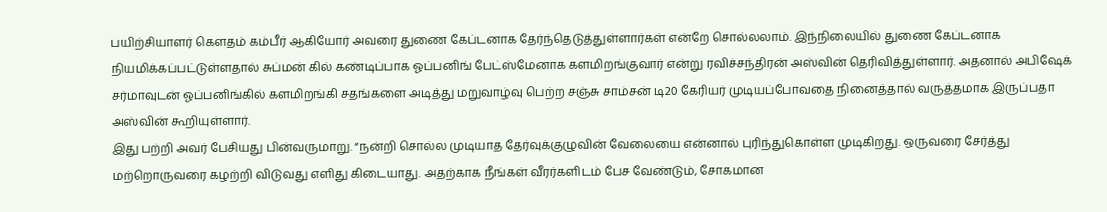பயிற்சியாளர் கௌதம் கம்பீர் ஆகியோர் அவரை துணை கேப்டனாக தேர்ந்தெடுத்துள்ளார்கள் என்றே சொல்லலாம். இந்நிலையில் துணை கேப்டனாக நியமிக்கப்பட்டுள்ளதால் சுப்மன் கில் கண்டிப்பாக ஓப்பனிங் பேட்ஸ்மேனாக களமிறங்குவார் என்று ரவிச்சந்திரன் அஸ்வின் தெரிவித்துள்ளார். அதனால் அபிஷேக் சர்மாவுடன் ஓப்பனிங்கில் களமிறங்கி சதங்களை அடித்து மறுவாழ்வு பெற்ற சஞ்சு சாம்சன் டி20 கேரியர் முடியப்போவதை நினைத்தால் வருத்தமாக இருப்பதா அஸ்வின் கூறியுள்ளார்.
இது பற்றி அவர் பேசியது பின்வருமாறு. “நன்றி சொல்ல முடியாத தேர்வுக்குழுவின் வேலையை என்னால் புரிந்துகொள்ள முடிகிறது. ஒருவரை சேர்த்து மற்றொருவரை கழற்றி விடுவது எளிது கிடையாது. அதற்காக நீங்கள் வீரர்களிடம் பேச வேண்டும், சோகமான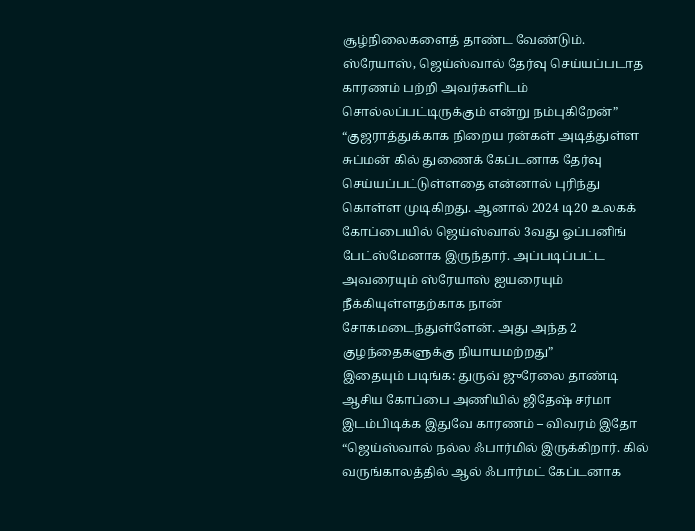சூழ்நிலைகளைத் தாண்ட வேண்டும். ஸ்ரேயாஸ், ஜெய்ஸ்வால் தேர்வு செய்யப்படாத காரணம் பற்றி அவர்களிடம் சொல்லப்பட்டிருக்கும் என்று நம்புகிறேன்”
“குஜராத்துக்காக நிறைய ரன்கள் அடித்துள்ள சுப்மன் கில் துணைக் கேப்டனாக தேர்வு செய்யப்பட்டுள்ளதை என்னால் புரிந்து கொள்ள முடிகிறது. ஆனால் 2024 டி20 உலகக் கோப்பையில் ஜெய்ஸ்வால் 3வது ஓப்பனிங் பேட்ஸ்மேனாக இருந்தார். அப்படிப்பட்ட அவரையும் ஸ்ரேயாஸ் ஐயரையும் நீக்கியுள்ளதற்காக நான் சோகமடைந்துள்ளேன். அது அந்த 2 குழந்தைகளுக்கு நியாயமற்றது”
இதையும் படிங்க: துருவ் ஜுரேலை தாண்டி ஆசிய கோப்பை அணியில் ஜிதேஷ் சர்மா இடம்பிடிக்க இதுவே காரணம் – விவரம் இதோ
“ஜெய்ஸ்வால் நல்ல ஃபார்மில் இருக்கிறார். கில் வருங்காலத்தில் ஆல் ஃபார்மட் கேப்டனாக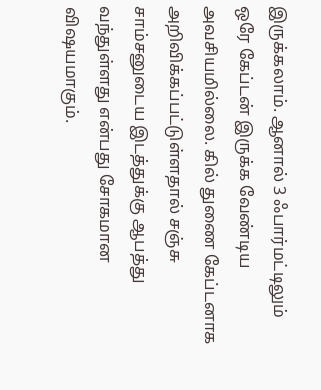இருக்கலாம். ஆனால் 3 ஃபார்மட்டிலும் ஒரே கேப்டன் இருக்க வேண்டிய அவசியமில்லை. கில் துணை கேப்டனாக அறிவிக்கப்பட்டுள்ளதால் சஞ்சு சாம்சனுடைய இடத்துக்கு ஆபத்து வந்துள்ளது என்பது சோகமான விஷயமாகும்.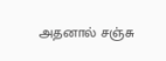அதனால் சஞ்சு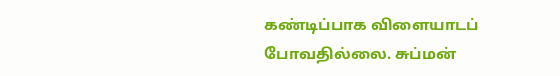கண்டிப்பாக விளையாடப் போவதில்லை. சுப்மன்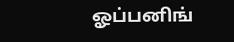ஓப்பனிங்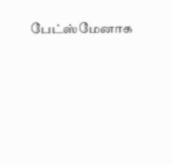பேட்ஸ்மேனாக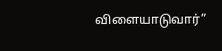விளையாடுவார்”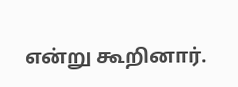என்று கூறினார்.